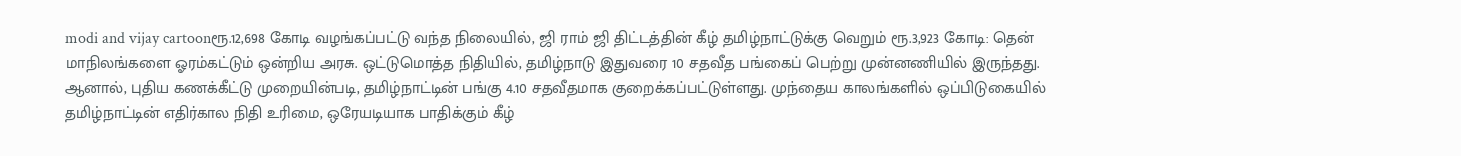modi and vijay cartoonரூ.12,698 கோடி வழங்கப்பட்டு வந்த நிலையில், ஜி ராம் ஜி திட்டத்தின் கீழ் தமிழ்நாட்டுக்கு வெறும் ரூ.3,923 கோடி: தென் மாநிலங்களை ஓரம்கட்டும் ஒன்றிய அரசு. ஒட்டுமொத்த நிதியில், தமிழ்நாடு இதுவரை 10 சதவீத பங்கைப் பெற்று முன்னணியில் இருந்தது. ஆனால், புதிய கணக்கீட்டு முறையின்படி, தமிழ்நாட்டின் பங்கு 4.10 சதவீதமாக குறைக்கப்பட்டுள்ளது. முந்தைய காலங்களில் ஒப்பிடுகையில் தமிழ்நாட்டின் எதிர்கால நிதி உரிமை, ஒரேயடியாக பாதிக்கும் கீழ்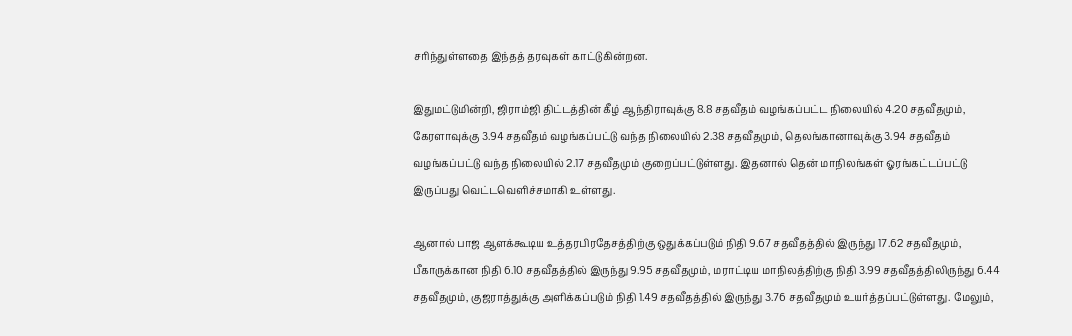சரிந்துள்ளதை இந்தத் தரவுகள் காட்டுகின்றன.

இதுமட்டுமின்றி, ஜிராம்ஜி திட்டத்தின் கீழ் ஆந்திராவுக்கு 8.8 சதவீதம் வழங்கப்பட்ட நிலையில் 4.20 சதவீதமும், கேரளாவுக்கு 3.94 சதவீதம் வழங்கப்பட்டு வந்த நிலையில் 2.38 சதவீதமும், தெலங்கானாவுக்கு 3.94 சதவீதம் வழங்கப்பட்டு வந்த நிலையில் 2.17 சதவீதமும் குறைப்பட்டுள்ளது. இதனால் தென் மாநிலங்கள் ஓரங்கட்டப்பட்டு இருப்பது வெட்டவெளிச்சமாகி உள்ளது.

ஆனால் பாஜ ஆளக்கூடிய உத்தரபிரதேசத்திற்கு ஒதுக்கப்படும் நிதி 9.67 சதவீதத்தில் இருந்து 17.62 சதவீதமும், பீகாருக்கான நிதி 6.10 சதவீதத்தில் இருந்து 9.95 சதவீதமும், மராட்டிய மாநிலத்திற்கு நிதி 3.99 சதவீதத்திலிருந்து 6.44 சதவீதமும், குஜராத்துக்கு அளிக்கப்படும் நிதி 1.49 சதவீதத்தில் இருந்து 3.76 சதவீதமும் உயர்த்தப்பட்டுள்ளது. மேலும்,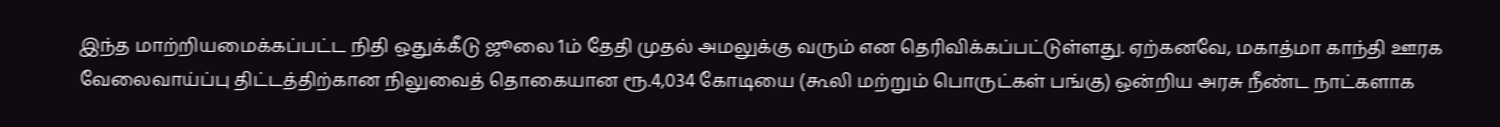இந்த மாற்றியமைக்கப்பட்ட நிதி ஒதுக்கீடு ஜூலை 1ம் தேதி முதல் அமலுக்கு வரும் என தெரிவிக்கப்பட்டுள்ளது. ஏற்கனவே, மகாத்மா காந்தி ஊரக வேலைவாய்ப்பு திட்டத்திற்கான நிலுவைத் தொகையான ரூ.4,034 கோடியை (கூலி மற்றும் பொருட்கள் பங்கு) ஒன்றிய அரசு நீண்ட நாட்களாக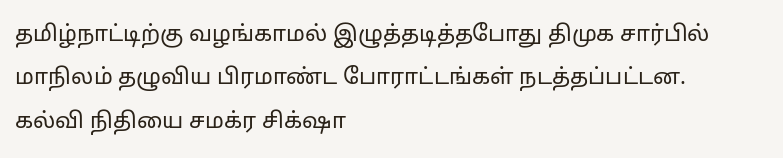தமிழ்நாட்டிற்கு வழங்காமல் இழுத்தடித்தபோது திமுக சார்பில் மாநிலம் தழுவிய பிரமாண்ட போராட்டங்கள் நடத்தப்பட்டன. கல்வி நிதியை சமக்ர சிக்‌ஷா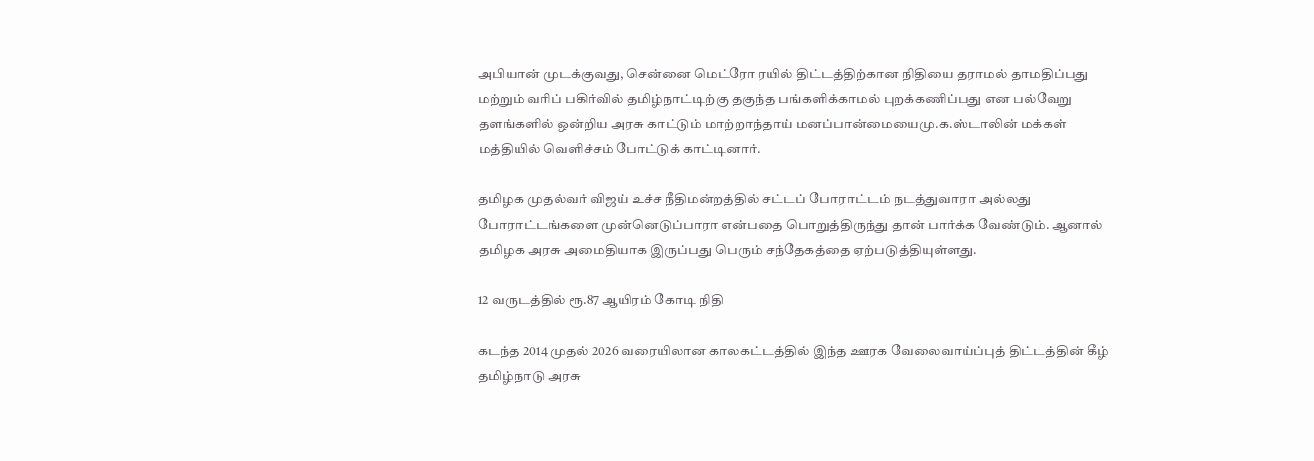அபியான் முடக்குவது, சென்னை மெட்ரோ ரயில் திட்டத்திற்கான நிதியை தராமல் தாமதிப்பது மற்றும் வரிப் பகிர்வில் தமிழ்நாட்டிற்கு தகுந்த பங்களிக்காமல் புறக்கணிப்பது என பல்வேறு தளங்களில் ஒன்றிய அரசு காட்டும் மாற்றாந்தாய் மனப்பான்மையைமு.க.ஸ்டாலின் மக்கள் மத்தியில் வெளிச்சம் போட்டுக் காட்டினார்.

தமிழக முதல்வர் விஜய் உச்ச நீதிமன்றத்தில் சட்டப் போராட்டம் நடத்துவாரா அல்லது போராட்டங்களை முன்னெடுப்பாரா என்பதை பொறுத்திருந்து தான் பார்க்க வேண்டும். ஆனால் தமிழக அரசு அமைதியாக இருப்பது பெரும் சந்தேகத்தை ஏற்படுத்தியுள்ளது.

12 வருடத்தில் ரூ.87 ஆயிரம் கோடி நிதி

கடந்த 2014 முதல் 2026 வரையிலான காலகட்டத்தில் இந்த ஊரக வேலைவாய்ப்புத் திட்டத்தின் கீழ் தமிழ்நாடு அரசு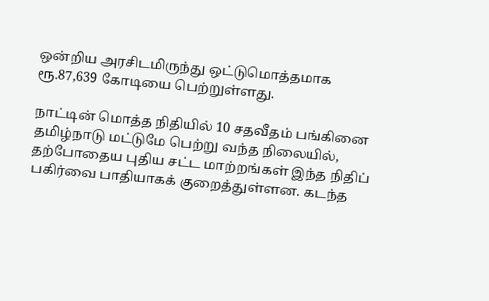ஒன்றிய அரசிடமிருந்து ஒட்டுமொத்தமாக ரூ.87,639 கோடியை பெற்றுள்ளது.

நாட்டின் மொத்த நிதியில் 10 சதவீதம் பங்கினை தமிழ்நாடு மட்டுமே பெற்று வந்த நிலையில், தற்போதைய புதிய சட்ட மாற்றங்கள் இந்த நிதிப் பகிர்வை பாதியாகக் குறைத்துள்ளன. கடந்த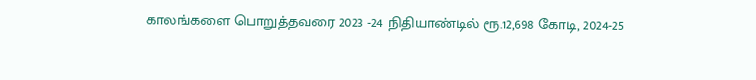காலங்களை பொறுத்தவரை 2023 -24 நிதியாண்டில் ரூ.12,698 கோடி, 2024-25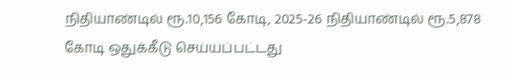நிதியாண்டில் ரூ.10,156 கோடி, 2025-26 நிதியாண்டில் ரூ.5,878 கோடி ஒதுக்கீடு செய்யப்பட்டது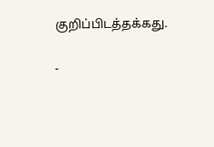குறிப்பிடத்தக்கது.

-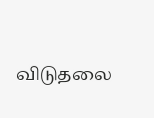விடுதலை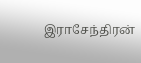இராசேந்திரன்